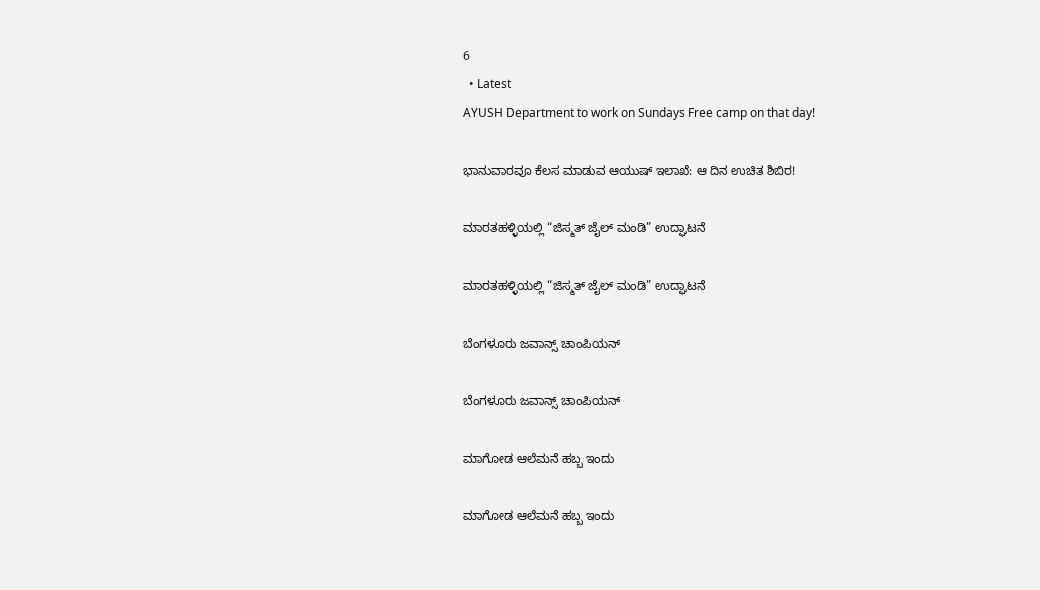6
  • Latest
AYUSH Department to work on Sundays Free camp on that day!

ಭಾನುವಾರವೂ ಕೆಲಸ ಮಾಡುವ ಆಯುಷ್ ಇಲಾಖೆ: ಆ ದಿನ ಉಚಿತ ಶಿಬಿರ!

ಮಾರತಹಳ್ಳಿಯಲ್ಲಿ “ಜಿಸ್ಮತ್ ಜೈಲ್ ಮಂಡಿ” ಉದ್ಘಾಟನೆ

ಮಾರತಹಳ್ಳಿಯಲ್ಲಿ “ಜಿಸ್ಮತ್ ಜೈಲ್ ಮಂಡಿ” ಉದ್ಘಾಟನೆ

ಬೆಂಗಳೂರು ಜವಾನ್ಸ್ ಚಾಂಪಿಯನ್

ಬೆಂಗಳೂರು ಜವಾನ್ಸ್ ಚಾಂಪಿಯನ್

ಮಾಗೋಡ ಆಲೆಮನೆ ಹಬ್ಬ ಇಂದು

ಮಾಗೋಡ ಆಲೆಮನೆ ಹಬ್ಬ ಇಂದು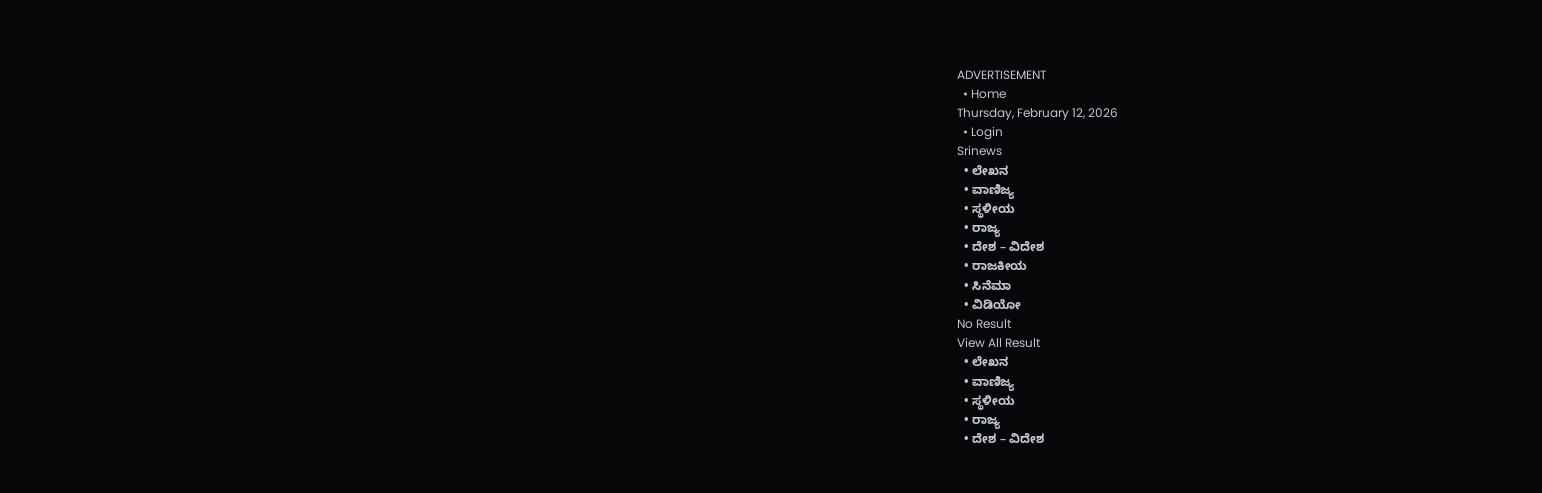ADVERTISEMENT
  • Home
Thursday, February 12, 2026
  • Login
Srinews
  • ಲೇಖನ
  • ವಾಣಿಜ್ಯ
  • ಸ್ಥಳೀಯ
  • ರಾಜ್ಯ
  • ದೇಶ – ವಿದೇಶ
  • ರಾಜಕೀಯ
  • ಸಿನೆಮಾ
  • ವಿಡಿಯೋ
No Result
View All Result
  • ಲೇಖನ
  • ವಾಣಿಜ್ಯ
  • ಸ್ಥಳೀಯ
  • ರಾಜ್ಯ
  • ದೇಶ – ವಿದೇಶ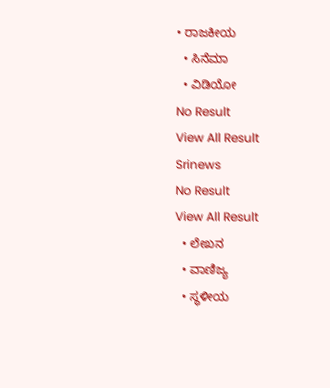• ರಾಜಕೀಯ
  • ಸಿನೆಮಾ
  • ವಿಡಿಯೋ
No Result
View All Result
Srinews
No Result
View All Result
  • ಲೇಖನ
  • ವಾಣಿಜ್ಯ
  • ಸ್ಥಳೀಯ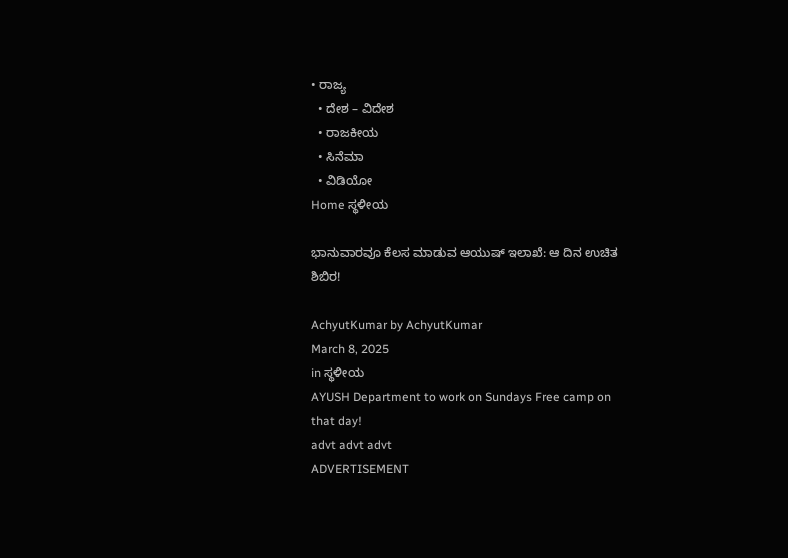• ರಾಜ್ಯ
  • ದೇಶ – ವಿದೇಶ
  • ರಾಜಕೀಯ
  • ಸಿನೆಮಾ
  • ವಿಡಿಯೋ
Home ಸ್ಥಳೀಯ

ಭಾನುವಾರವೂ ಕೆಲಸ ಮಾಡುವ ಆಯುಷ್ ಇಲಾಖೆ: ಆ ದಿನ ಉಚಿತ ಶಿಬಿರ!

AchyutKumar by AchyutKumar
March 8, 2025
in ಸ್ಥಳೀಯ
AYUSH Department to work on Sundays Free camp on that day!
advt advt advt
ADVERTISEMENT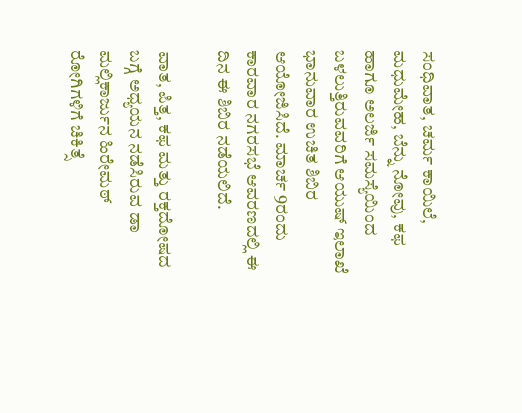ಸಂಧಿವಾತ, ಚರ್ಮ ಕಾಯಿಲೆ, ಮಧುಮೇಹ, ಬೆನ್ನು ನೋವು, ಕಫ ಹಾಗೂ ಅಲರ್ಜಿ ಸಮಸ್ಯೆಯಿಂದ ಬಳಲುತ್ತಿರುವವರಿಗೆ ಆಯುಷ್ ಇಲಾಖೆ ಭಾನುವಾರ ಉಚಿತ ಶಿಬಿರ ಆಯೋಜಿಸಿದೆ. ಮಾರ್ಚ 9ರಂದು ಕಾರವಾರ ನಗರಸಭೆ ಆವರಣದಲ್ಲಿ ಈ ದಿನ ಈ ಶಿಬಿರ ನಡೆಯಲಿದೆ.

ವಾತ, ಪಿತ್ತ, ಕಫ ಮತ್ತು ರಕ್ತದೋಷದ ಬಗ್ಗೆ ಅಧ್ಯಯನ ನಡೆಸಿರುವ ಡಾ ಮಲ್ಲಿಕಾರ್ಜುನ ಹಿರೇಮಠ್ ರೋಗಿಗಳಿಗೆ ಚಿಕಿತ್ಸೆ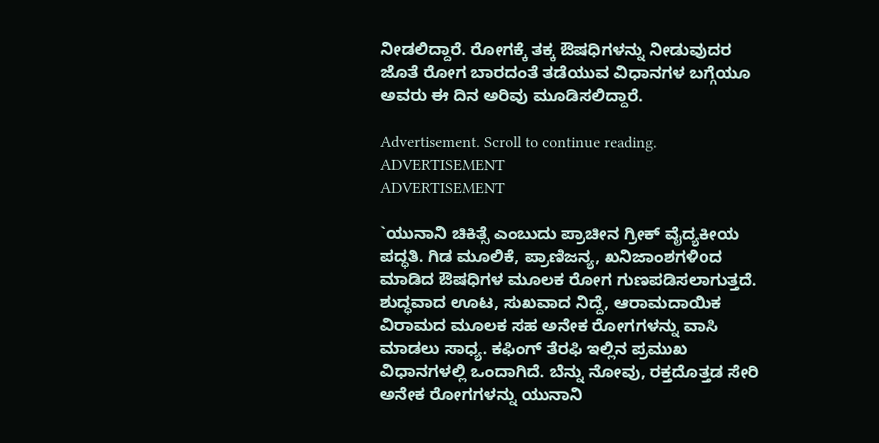ನೀಡಲಿದ್ದಾರೆ. ರೋಗಕ್ಕೆ ತಕ್ಕ ಔಷಧಿಗಳನ್ನು ನೀಡುವುದರ ಜೊತೆ ರೋಗ ಬಾರದಂತೆ ತಡೆಯುವ ವಿಧಾನಗಳ ಬಗ್ಗೆಯೂ ಅವರು ಈ ದಿನ ಅರಿವು ಮೂಡಿಸಲಿದ್ದಾರೆ.

Advertisement. Scroll to continue reading.
ADVERTISEMENT
ADVERTISEMENT

`ಯುನಾನಿ ಚಿಕಿತ್ಸೆ ಎಂಬುದು ಪ್ರಾಚೀನ ಗ್ರೀಕ್ ವೈದ್ಯಕೀಯ ಪದ್ಧತಿ. ಗಿಡ ಮೂಲಿಕೆ, ಪ್ರಾಣಿಜನ್ಯ, ಖನಿಜಾಂಶಗಳಿoದ ಮಾಡಿದ ಔಷಧಿಗಳ ಮೂಲಕ ರೋಗ ಗುಣಪಡಿಸಲಾಗುತ್ತದೆ. ಶುದ್ಧವಾದ ಊಟ, ಸುಖವಾದ ನಿದ್ದೆ, ಆರಾಮದಾಯಿಕ ವಿರಾಮದ ಮೂಲಕ ಸಹ ಅನೇಕ ರೋಗಗಳನ್ನು ವಾಸಿ ಮಾಡಲು ಸಾಧ್ಯ. ಕಫಿಂಗ್ ತೆರಫಿ ಇಲ್ಲಿನ ಪ್ರಮುಖ ವಿಧಾನಗಳಲ್ಲಿ ಒಂದಾಗಿದೆ. ಬೆನ್ನು ನೋವು, ರಕ್ತದೊತ್ತಡ ಸೇರಿ ಅನೇಕ ರೋಗಗಳನ್ನು ಯುನಾನಿ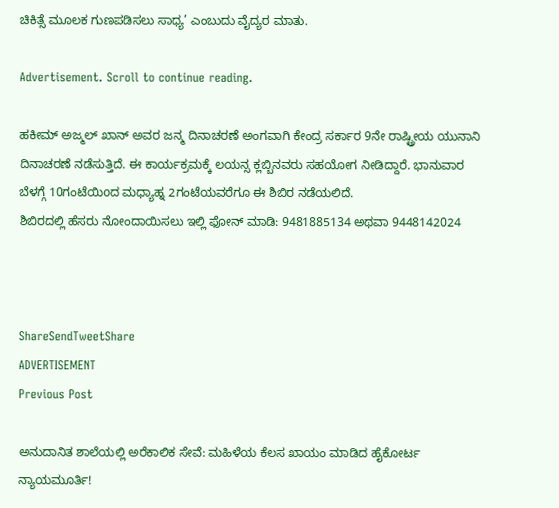ಚಿಕಿತ್ಸೆ ಮೂಲಕ ಗುಣಪಡಿಸಲು ಸಾಧ್ಯ’ ಎಂಬುದು ವೈದ್ಯರ ಮಾತು.

Advertisement. Scroll to continue reading.

ಹಕೀಮ್ ಅಜ್ಮಲ್ ಖಾನ್ ಅವರ ಜನ್ಮ ದಿನಾಚರಣೆ ಅಂಗವಾಗಿ ಕೇಂದ್ರ ಸರ್ಕಾರ 9ನೇ ರಾಷ್ಟ್ರೀಯ ಯುನಾನಿ ದಿನಾಚರಣೆ ನಡೆಸುತ್ತಿದೆ. ಈ ಕಾರ್ಯಕ್ರಮಕ್ಕೆ ಲಯನ್ಸ ಕ್ಲಬ್ಬಿನವರು ಸಹಯೋಗ ನೀಡಿದ್ದಾರೆ. ಭಾನುವಾರ ಬೆಳಗ್ಗೆ 10ಗಂಟೆಯಿoದ ಮಧ್ಯಾಹ್ನ 2ಗಂಟೆಯವರೆಗೂ ಈ ಶಿಬಿರ ನಡೆಯಲಿದೆ.
ಶಿಬಿರದಲ್ಲಿ ಹೆಸರು ನೋಂದಾಯಿಸಲು ಇಲ್ಲಿ ಫೋನ್ ಮಾಡಿ: 9481885134 ಅಥವಾ 9448142024



ShareSendTweetShare
ADVERTISEMENT
Previous Post

ಅನುದಾನಿತ ಶಾಲೆಯಲ್ಲಿ ಅರೆಕಾಲಿಕ ಸೇವೆ: ಮಹಿಳೆಯ ಕೆಲಸ ಖಾಯಂ ಮಾಡಿದ ಹೈಕೋರ್ಟ ನ್ಯಾಯಮೂರ್ತಿ!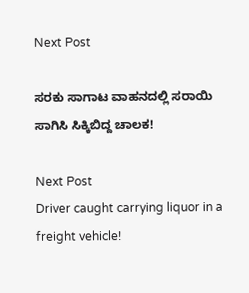Next Post

ಸರಕು ಸಾಗಾಟ ವಾಹನದಲ್ಲಿ ಸರಾಯಿ ಸಾಗಿಸಿ ಸಿಕ್ಕಿಬಿದ್ದ ಚಾಲಕ!

Next Post
Driver caught carrying liquor in a freight vehicle!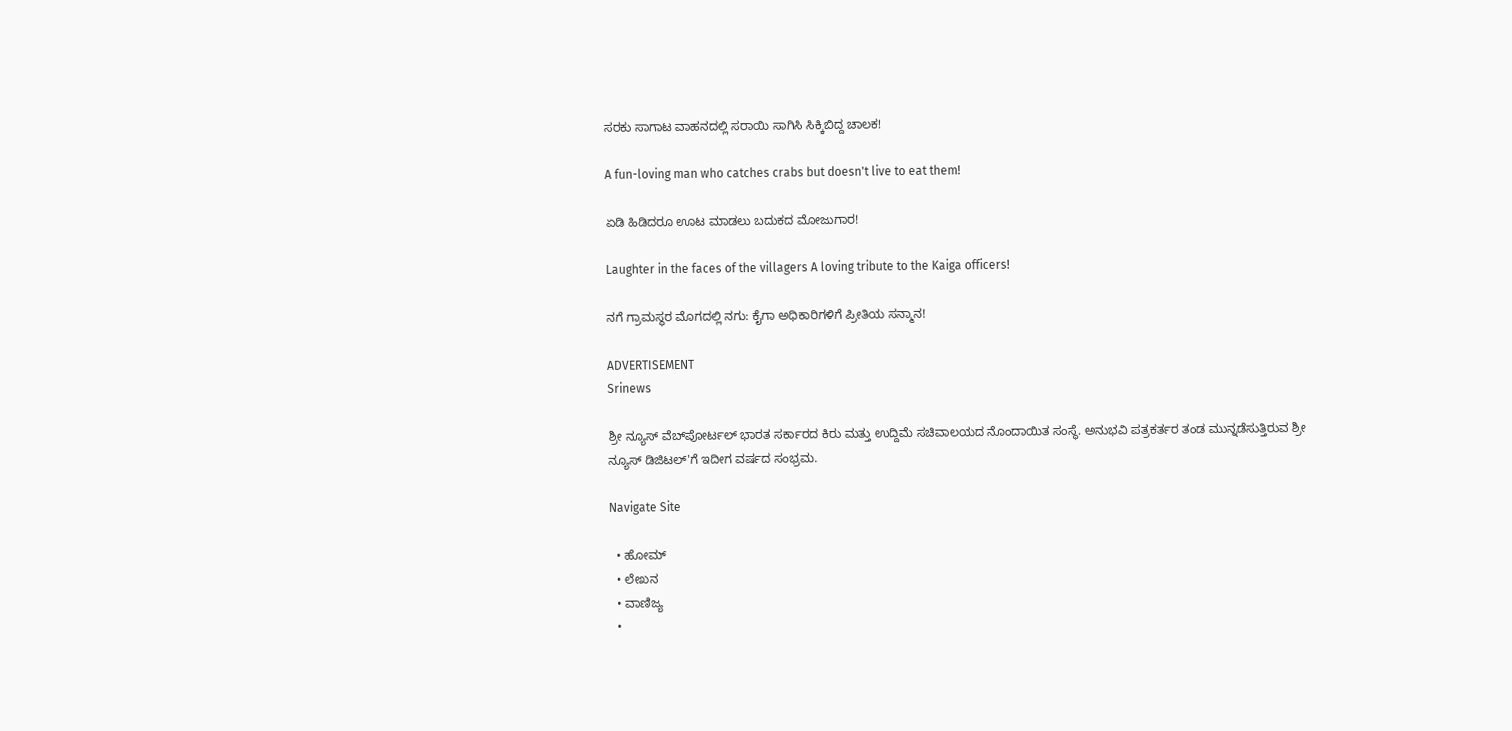ಸರಕು ಸಾಗಾಟ ವಾಹನದಲ್ಲಿ ಸರಾಯಿ ಸಾಗಿಸಿ ಸಿಕ್ಕಿಬಿದ್ದ ಚಾಲಕ!

A fun-loving man who catches crabs but doesn't live to eat them!

ಏಡಿ ಹಿಡಿದರೂ ಊಟ ಮಾಡಲು ಬದುಕದ ಮೋಜುಗಾರ!

Laughter in the faces of the villagers A loving tribute to the Kaiga officers!

ನಗೆ ಗ್ರಾಮಸ್ಥರ ಮೊಗದಲ್ಲಿ ನಗು: ಕೈಗಾ ಅಧಿಕಾರಿಗಳಿಗೆ ಪ್ರೀತಿಯ ಸನ್ಮಾನ!

ADVERTISEMENT
Srinews

ಶ್ರೀ ನ್ಯೂಸ್ ವೆಬ್‌ಪೋರ್ಟಲ್ ಭಾರತ ಸರ್ಕಾರದ ಕಿರು ಮತ್ತು ಉದ್ದಿಮೆ ಸಚಿವಾಲಯದ ನೊಂದಾಯಿತ ಸಂಸ್ಥೆ. ಅನುಭವಿ ಪತ್ರಕರ್ತರ ತಂಡ ಮುನ್ನಡೆಸುತ್ತಿರುವ ಶ್ರೀ ನ್ಯೂಸ್ ಡಿಜಿಟಲ್'ಗೆ ಇದೀಗ ವರ್ಷದ ಸಂಭ್ರಮ.

Navigate Site

  • ಹೋಮ್
  • ಲೇಖನ
  • ವಾಣಿಜ್ಯ
  •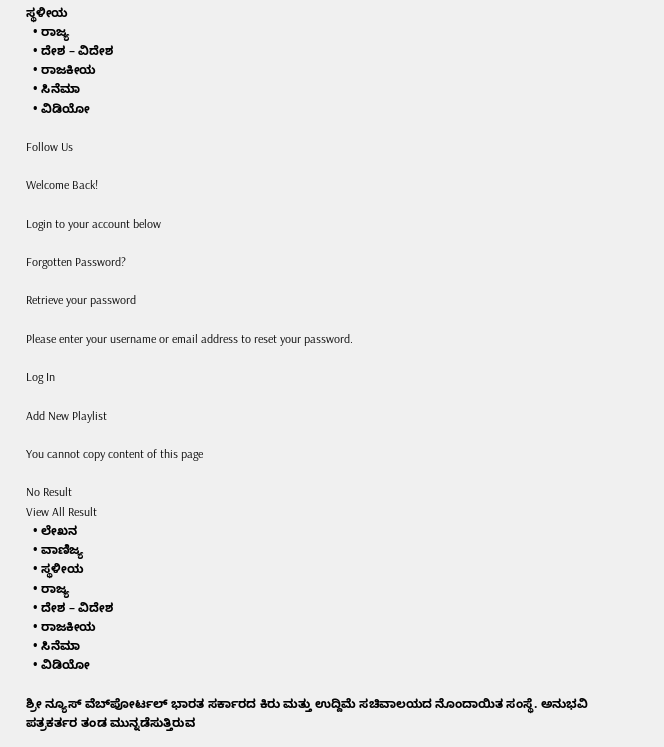ಸ್ಥಳೀಯ
  • ರಾಜ್ಯ
  • ದೇಶ – ವಿದೇಶ
  • ರಾಜಕೀಯ
  • ಸಿನೆಮಾ
  • ವಿಡಿಯೋ

Follow Us

Welcome Back!

Login to your account below

Forgotten Password?

Retrieve your password

Please enter your username or email address to reset your password.

Log In

Add New Playlist

You cannot copy content of this page

No Result
View All Result
  • ಲೇಖನ
  • ವಾಣಿಜ್ಯ
  • ಸ್ಥಳೀಯ
  • ರಾಜ್ಯ
  • ದೇಶ – ವಿದೇಶ
  • ರಾಜಕೀಯ
  • ಸಿನೆಮಾ
  • ವಿಡಿಯೋ

ಶ್ರೀ ನ್ಯೂಸ್ ವೆಬ್‌ಪೋರ್ಟಲ್ ಭಾರತ ಸರ್ಕಾರದ ಕಿರು ಮತ್ತು ಉದ್ದಿಮೆ ಸಚಿವಾಲಯದ ನೊಂದಾಯಿತ ಸಂಸ್ಥೆ. ಅನುಭವಿ ಪತ್ರಕರ್ತರ ತಂಡ ಮುನ್ನಡೆಸುತ್ತಿರುವ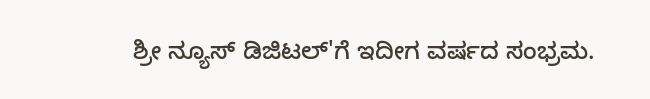ಶ್ರೀ ನ್ಯೂಸ್ ಡಿಜಿಟಲ್'ಗೆ ಇದೀಗ ವರ್ಷದ ಸಂಭ್ರಮ.